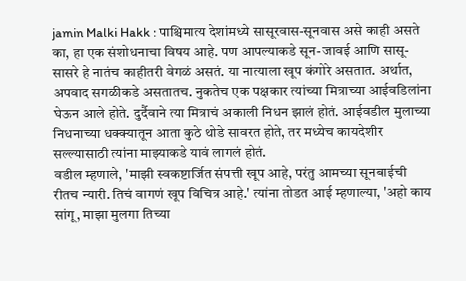jamin Malki Hakk : पाश्चिमात्य देशांमध्ये सासूरवास-सूनवास असे काही असते का, हा एक संशोधनाचा विषय आहे. पण आपल्याकडे सून-जावई आणि सासू-सासरे हे नातंच काहीतरी वेगळं असतं. या नात्याला खूप कंगोरे असतात. अर्थात, अपवाद सगळीकडे असतातच. नुकतेच एक पक्षकार त्यांच्या मित्राच्या आईवडिलांना घेऊन आले होते. दुर्दैवाने त्या मित्राचं अकाली निधन झालं होतं. आईवडील मुलाच्या निधनाच्या धक्क्यातून आता कुठे थोडे सावरत होते, तर मध्येच कायदेशीर सल्ल्यासाठी त्यांना माझ्याकडे यावं लागलं होतं.
वडील म्हणाले, 'माझी स्वकष्टार्जित संपत्ती खूप आहे, परंतु आमच्या सूनबाईची रीतच न्यारी. तिचं वागणं खूप विचित्र आहे.' त्यांना तोडत आई म्हणाल्या, 'अहो काय सांगू, माझा मुलगा तिच्या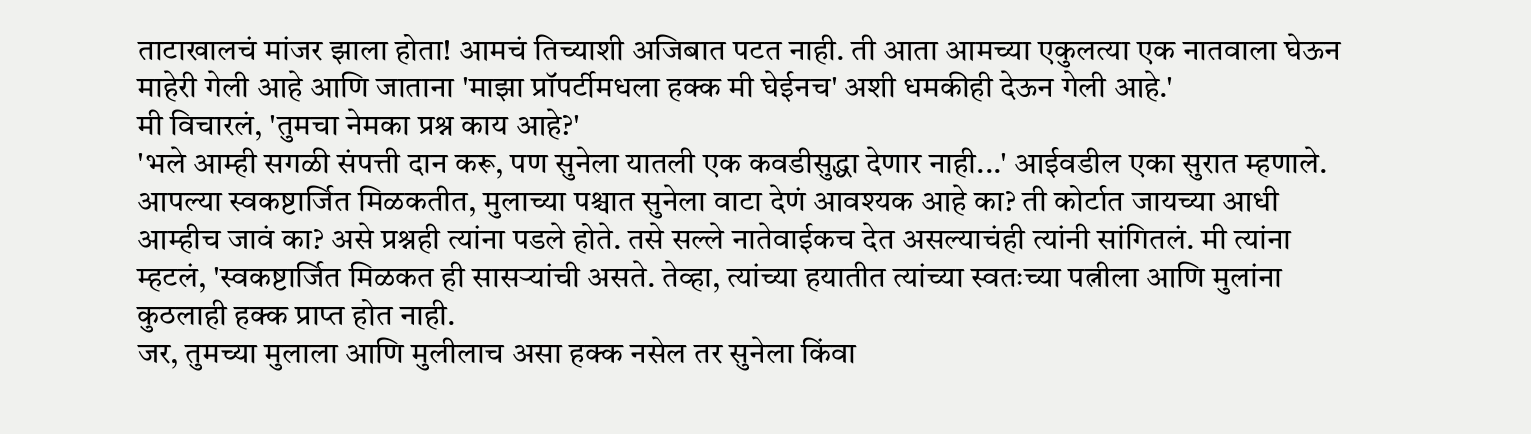ताटाखालचं मांजर झाला होता! आमचं तिच्याशी अजिबात पटत नाही. ती आता आमच्या एकुलत्या एक नातवाला घेऊन माहेरी गेली आहे आणि जाताना 'माझा प्रॉपर्टीमधला हक्क मी घेईनच' अशी धमकीही देऊन गेली आहे.'
मी विचारलं, 'तुमचा नेमका प्रश्न काय आहे?'
'भले आम्ही सगळी संपत्ती दान करू, पण सुनेला यातली एक कवडीसुद्धा देणार नाही...' आईवडील एका सुरात म्हणाले. आपल्या स्वकष्टार्जित मिळकतीत, मुलाच्या पश्चात सुनेला वाटा देणं आवश्यक आहे का? ती कोर्टात जायच्या आधी आम्हीच जावं का? असे प्रश्नही त्यांना पडले होते. तसे सल्ले नातेवाईकच देत असल्याचंही त्यांनी सांगितलं. मी त्यांना म्हटलं, 'स्वकष्टार्जित मिळकत ही सासऱ्यांची असते. तेव्हा, त्यांच्या हयातीत त्यांच्या स्वतःच्या पत्नीला आणि मुलांना कुठलाही हक्क प्राप्त होत नाही.
जर, तुमच्या मुलाला आणि मुलीलाच असा हक्क नसेल तर सुनेला किंवा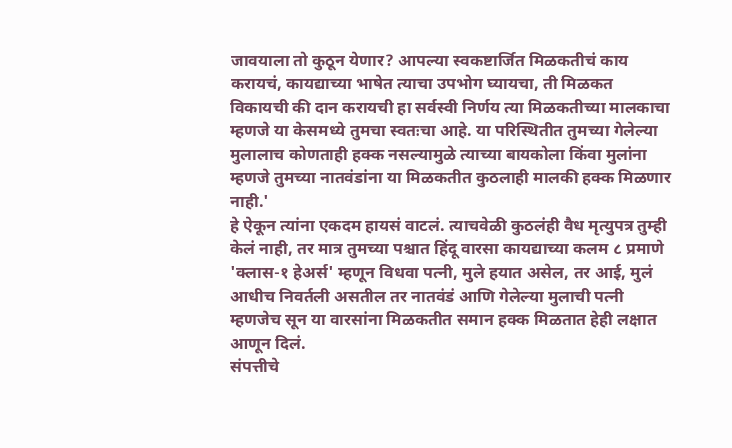जावयाला तो कुठून येणार? आपल्या स्वकष्टार्जित मिळकतीचं काय करायचं, कायद्याच्या भाषेत त्याचा उपभोग घ्यायचा, ती मिळकत विकायची की दान करायची हा सर्वस्वी निर्णय त्या मिळकतीच्या मालकाचा म्हणजे या केसमध्ये तुमचा स्वतःचा आहे. या परिस्थितीत तुमच्या गेलेल्या मुलालाच कोणताही हक्क नसल्यामुळे त्याच्या बायकोला किंवा मुलांना म्हणजे तुमच्या नातवंडांना या मिळकतीत कुठलाही मालकी हक्क मिळणार नाही.'
हे ऐकून त्यांना एकदम हायसं वाटलं. त्याचवेळी कुठलंही वैध मृत्युपत्र तुम्ही केलं नाही, तर मात्र तुमच्या पश्चात हिंदू वारसा कायद्याच्या कलम ८ प्रमाणे 'क्लास-१ हेअर्स' म्हणून विधवा पत्नी, मुले हयात असेल, तर आई, मुलं आधीच निवर्तली असतील तर नातवंडं आणि गेलेल्या मुलाची पत्नी म्हणजेच सून या वारसांना मिळकतीत समान हक्क मिळतात हेही लक्षात आणून दिलं.
संपत्तीचे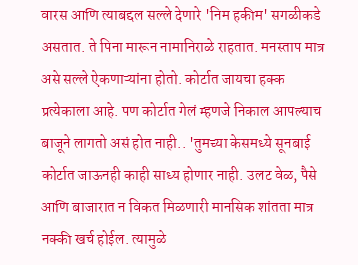वारस आणि त्याबद्दल सल्ले देणारे 'निम हकीम' सगळीकडे असतात. ते पिना मारून नामानिराळे राहतात. मनस्ताप मात्र असे सल्ले ऐकणाऱ्यांना होतो. कोर्टात जायचा हक्क प्रत्येकाला आहे. पण कोर्टात गेलं म्हणजे निकाल आपल्याच बाजूने लागतो असं होत नाही.. 'तुमच्या केसमध्ये सूनबाई कोर्टात जाऊनही काही साध्य होणार नाही. उलट वेळ, पैसे आणि बाजारात न विकत मिळणारी मानसिक शांतता मात्र नक्की खर्च होईल. त्यामुळे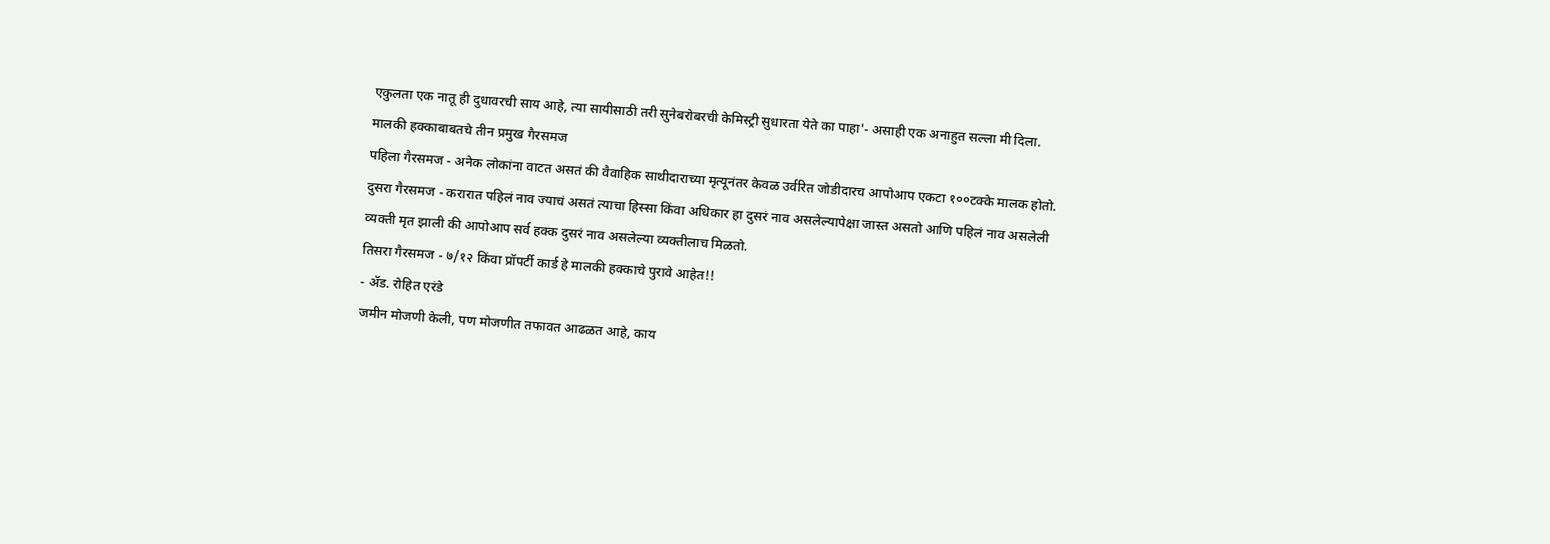एकुलता एक नातू ही दुधावरची साय आहे, त्या सायीसाठी तरी सुनेबरोबरची केमिस्ट्री सुधारता येते का पाहा'- असाही एक अनाहुत सल्ला मी दिला.
मालकी हक्काबाबतचे तीन प्रमुख गैरसमज
पहिला गैरसमज - अनेक लोकांना वाटत असतं की वैवाहिक साथीदाराच्या मृत्यूनंतर केवळ उर्वरित जोडीदारच आपोआप एकटा १००टक्के मालक होतो.
दुसरा गैरसमज - करारात पहिलं नाव ज्याचं असतं त्याचा हिस्सा किंवा अधिकार हा दुसरं नाव असलेल्यापेक्षा जास्त असतो आणि पहिलं नाव असलेली व्यक्ती मृत झाली की आपोआप सर्व हक्क दुसरं नाव असलेल्या व्यक्तीलाच मिळतो.
तिसरा गैरसमज - ७/१२ किंवा प्रॉपर्टी कार्ड हे मालकी हक्काचे पुरावे आहेत!!
- ॲड. रोहित एरंडे
जमीन मोजणी केली, पण मोजणीत तफावत आढळत आहे, काय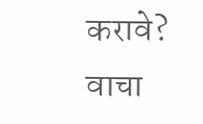करावे? वाचा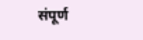संपूर्ण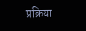प्रक्रिया